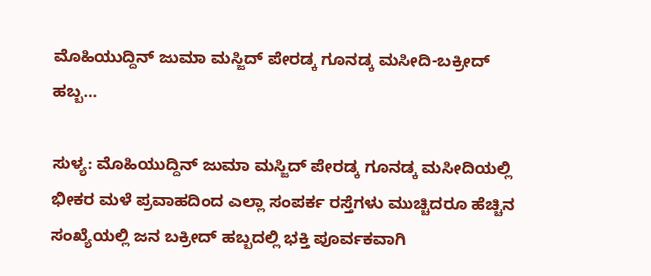ಮೊಹಿಯುದ್ದಿನ್ ಜುಮಾ ಮಸ್ಜಿದ್ ಪೇರಡ್ಕ ಗೂನಡ್ಕ ಮಸೀದಿ-ಬಕ್ರೀದ್ ಹಬ್ಬ…

ಸುಳ್ಯ: ಮೊಹಿಯುದ್ದಿನ್ ಜುಮಾ ಮಸ್ಜಿದ್ ಪೇರಡ್ಕ ಗೂನಡ್ಕ ಮಸೀದಿಯಲ್ಲಿ ಭೀಕರ ಮಳೆ ಪ್ರವಾಹದಿಂದ ಎಲ್ಲಾ ಸಂಪರ್ಕ ರಸ್ತೆಗಳು ಮುಚ್ಚಿದರೂ ಹೆಚ್ಚಿನ ಸಂಖ್ಯೆಯಲ್ಲಿ ಜನ ಬಕ್ರೀದ್ ಹಬ್ಬದಲ್ಲಿ ಭಕ್ತಿ ಪೂರ್ವಕವಾಗಿ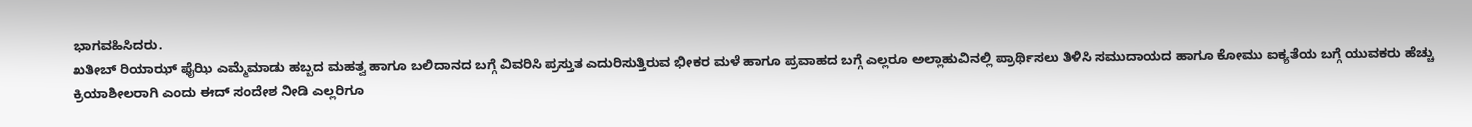ಭಾಗವಹಿಸಿದರು.
ಖತೀಬ್ ರಿಯಾಝ್ ಫೈಝಿ ಎಮ್ಮೆಮಾಡು ಹಬ್ಬದ ಮಹತ್ವ ಹಾಗೂ ಬಲಿದಾನದ ಬಗ್ಗೆ ವಿವರಿಸಿ ಪ್ರಸ್ತುತ ಎದುರಿಸುತ್ತಿರುವ ಭೀಕರ ಮಳೆ ಹಾಗೂ ಪ್ರವಾಹದ ಬಗ್ಗೆ ಎಲ್ಲರೂ ಅಲ್ಲಾಹುವಿನಲ್ಲಿ ಪ್ರಾರ್ಥಿಸಲು ತಿಳಿಸಿ ಸಮುದಾಯದ ಹಾಗೂ ಕೋಮು ಐಕ್ಯತೆಯ ಬಗ್ಗೆ ಯುವಕರು ಹೆಚ್ಚು ಕ್ರಿಯಾಶೀಲರಾಗಿ ಎಂದು ಈದ್ ಸಂದೇಶ ನೀಡಿ ಎಲ್ಲರಿಗೂ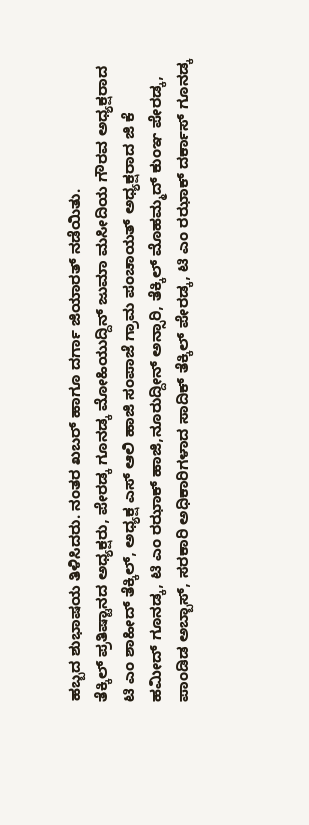ಹಬ್ಬದ ಶುಭಾಷಯ ತಿಳಿಸಿದರು. ನಂತರ ಖಬರ್ ಹಾಗೂ ದರ್ಗಾ ಜಿಯಾರತ್ ನಡೆಯಿತು.
ತೆಕ್ಕಿಲ್ ಪ್ರತಿಷ್ಟಾನದ ಅಧ್ಯಕ್ಷರು, ಪೇರಡ್ಕ ಗೂನಡ್ಕ ಮೋಹಿಯುದ್ದಿನ್ ಜುಮಾ ಮಸೀದಿಯ ಗೌರವ ಅಧ್ಯಕ್ಷರಾದ ಟಿ ಎಂ ಶಾಹೀದ್ ತೆಕ್ಕಿಲ್, ಅಧ್ಯಕ್ಷ ಎಸ್ ಆಲಿ ಹಾಜಿ ಸಂಪಾಜೆ ಗ್ರಾಮ ಪಂಚಾಯತ್ ಅಧ್ಯಕ್ಷರಾದ ಜಿ ಕೆ ಹಮೀದ್ ಗೂನಡ್ಕ, ಟಿ ಎಂ ರಝಾಕ್ ಹಾಜಿ,ನೂರುದ್ದೀನ್ ಅನ್ಸಾರಿ, ತೆಕ್ಕಿಲ್ ಮೊಹಮ್ಮದ್ ಕುಂಞ ಪೇರಡ್ಕ, ಪಾಂಡಿಡ ಅಬ್ಬಾಸ್, ಸರಕಾರಿ ಅಧಿಕಾರಿಗಳಾದ ಸಾದಿಕ್ ತೆಕ್ಕಿಲ್ ಪೇರಡ್ಕ, ಟಿ ಎಂ ರಝಾಕ್ ದರ್ಕಾಸ್ ಗೂನಡ್ಕ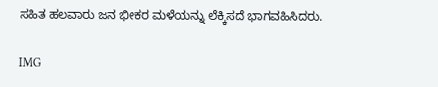ಸಹಿತ ಹಲವಾರು ಜನ ಭೀಕರ ಮಳೆಯನ್ನು ಲೆಕ್ಕಿಸದೆ ಭಾಗವಹಿಸಿದರು.

IMG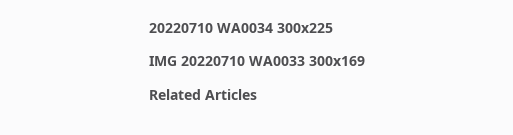20220710 WA0034 300x225

IMG 20220710 WA0033 300x169

Related Articles